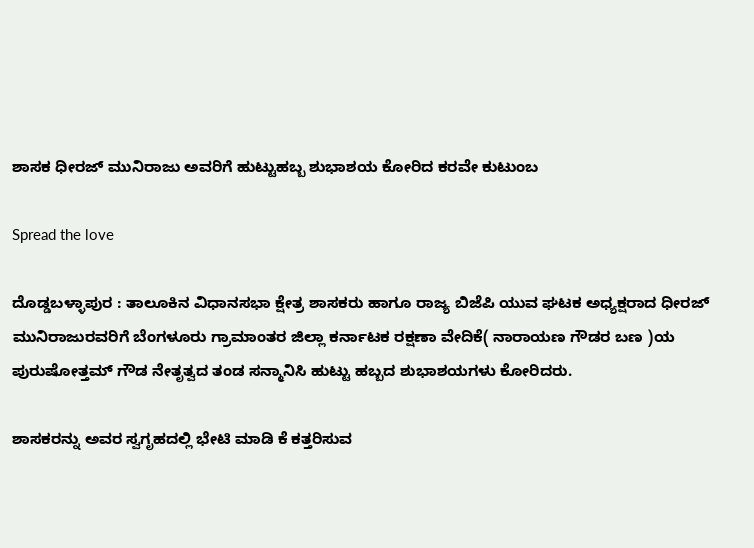ಶಾಸಕ ಧೀರಜ್ ಮುನಿರಾಜು ಅವರಿಗೆ ಹುಟ್ಟುಹಬ್ಬ ಶುಭಾಶಯ ಕೋರಿದ ಕರವೇ ಕುಟುಂಬ

Spread the love

ದೊಡ್ಡಬಳ್ಳಾಪುರ : ತಾಲೂಕಿನ ವಿಧಾನಸಭಾ ಕ್ಷೇತ್ರ ಶಾಸಕರು ಹಾಗೂ ರಾಜ್ಯ ಬಿಜೆಪಿ ಯುವ ಘಟಕ ಅಧ್ಯಕ್ಷರಾದ ಧೀರಜ್ ಮುನಿರಾಜುರವರಿಗೆ ಬೆಂಗಳೂರು ಗ್ರಾಮಾಂತರ ಜಿಲ್ಲಾ ಕರ್ನಾಟಕ ರಕ್ಷಣಾ ವೇದಿಕೆ( ನಾರಾಯಣ ಗೌಡರ ಬಣ )ಯ ಪುರುಷೋತ್ತಮ್ ಗೌಡ ನೇತೃತ್ವದ ತಂಡ ಸನ್ಮಾನಿಸಿ ಹುಟ್ಟು ಹಬ್ಬದ ಶುಭಾಶಯಗಳು ಕೋರಿದರು.

ಶಾಸಕರನ್ನು ಅವರ ಸ್ವಗೃಹದಲ್ಲಿ ಭೇಟಿ ಮಾಡಿ ಕೆ ಕತ್ತರಿಸುವ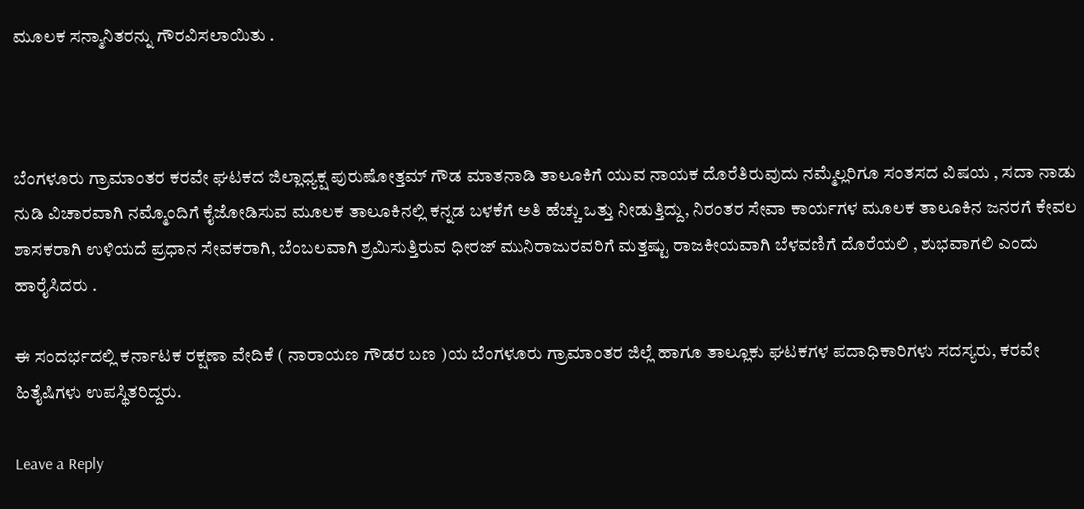ಮೂಲಕ ಸನ್ಮಾನಿತರನ್ನು ಗೌರವಿಸಲಾಯಿತು .



ಬೆಂಗಳೂರು ಗ್ರಾಮಾಂತರ ಕರವೇ ಘಟಕದ ಜಿಲ್ಲಾಧ್ಯಕ್ಷ ಪುರುಷೋತ್ತಮ್ ಗೌಡ ಮಾತನಾಡಿ ತಾಲೂಕಿಗೆ ಯುವ ನಾಯಕ ದೊರೆತಿರುವುದು ನಮ್ಮೆಲ್ಲರಿಗೂ ಸಂತಸದ ವಿಷಯ , ಸದಾ ನಾಡು ನುಡಿ ವಿಚಾರವಾಗಿ ನಮ್ಮೊಂದಿಗೆ ಕೈಜೋಡಿಸುವ ಮೂಲಕ ತಾಲೂಕಿನಲ್ಲಿ ಕನ್ನಡ ಬಳಕೆಗೆ ಅತಿ ಹೆಚ್ಚು ಒತ್ತು ನೀಡುತ್ತಿದ್ದು, ನಿರಂತರ ಸೇವಾ ಕಾರ್ಯಗಳ ಮೂಲಕ ತಾಲೂಕಿನ ಜನರಗೆ ಕೇವಲ ಶಾಸಕರಾಗಿ ಉಳಿಯದೆ ಪ್ರಧಾನ ಸೇವಕರಾಗಿ, ಬೆಂಬಲವಾಗಿ ಶ್ರಮಿಸುತ್ತಿರುವ ಧೀರಜ್ ಮುನಿರಾಜುರವರಿಗೆ ಮತ್ತಷ್ಟು ರಾಜಕೀಯವಾಗಿ ಬೆಳವಣಿಗೆ ದೊರೆಯಲಿ , ಶುಭವಾಗಲಿ ಎಂದು ಹಾರೈಸಿದರು .

ಈ ಸಂದರ್ಭದಲ್ಲಿ ಕರ್ನಾಟಕ ರಕ್ಷಣಾ ವೇದಿಕೆ ( ನಾರಾಯಣ ಗೌಡರ ಬಣ )ಯ ಬೆಂಗಳೂರು ಗ್ರಾಮಾಂತರ ಜಿಲ್ಲೆ ಹಾಗೂ ತಾಲ್ಲೂಕು ಘಟಕಗಳ ಪದಾಧಿಕಾರಿಗಳು ಸದಸ್ಯರು, ಕರವೇ ಹಿತೈಷಿಗಳು ಉಪಸ್ಥಿತರಿದ್ದರು.

Leave a Reply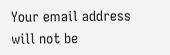Your email address will not be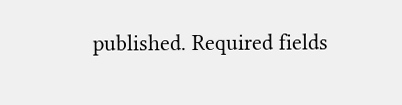published. Required fields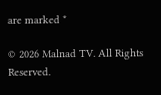are marked *

© 2026 Malnad TV. All Rights Reserved.